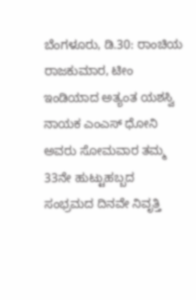ಬೆಂಗಳೂರು, ಡಿ.30: ರಾಂಚಿಯ ರಾಜಕುಮಾರ, ಟೀಂ ಇಂಡಿಯಾದ ಅತ್ಯಂತ ಯಶಸ್ವಿ ನಾಯಕ ಎಂಎಸ್ ಧೋನಿ ಅವರು ಸೋಮವಾರ ತಮ್ಮ 33ನೇ ಹುಟ್ಟುಹಬ್ಬದ ಸಂಭ್ರಮದ ದಿನವೇ ನಿವೃತ್ತಿ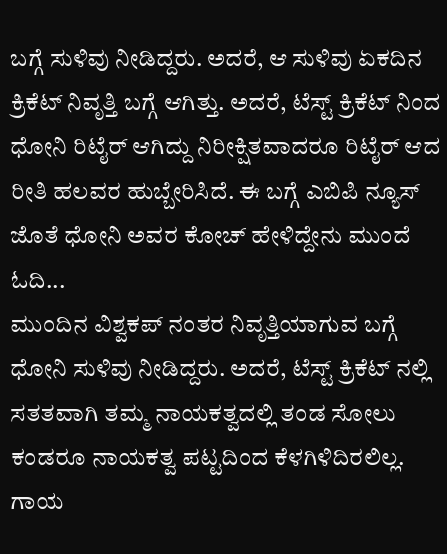ಬಗ್ಗೆ ಸುಳಿವು ನೀಡಿದ್ದರು. ಅದರೆ, ಆ ಸುಳಿವು ಏಕದಿನ ಕ್ರಿಕೆಟ್ ನಿವೃತ್ತಿ ಬಗ್ಗೆ ಆಗಿತ್ತು. ಅದರೆ, ಟೆಸ್ಟ್ ಕ್ರಿಕೆಟ್ ನಿಂದ ಧೋನಿ ರಿಟೈರ್ ಆಗಿದ್ದು ನಿರೀಕ್ಷಿತವಾದರೂ ರಿಟೈರ್ ಆದ ರೀತಿ ಹಲವರ ಹುಬ್ಬೇರಿಸಿದೆ. ಈ ಬಗ್ಗೆ ಎಬಿಪಿ ನ್ಯೂಸ್ ಜೊತೆ ಧೋನಿ ಅವರ ಕೋಚ್ ಹೇಳಿದ್ದೇನು ಮುಂದೆ ಓದಿ...
ಮುಂದಿನ ವಿಶ್ವಕಪ್ ನಂತರ ನಿವೃತ್ತಿಯಾಗುವ ಬಗ್ಗೆ ಧೋನಿ ಸುಳಿವು ನೀಡಿದ್ದರು. ಅದರೆ, ಟೆಸ್ಟ್ ಕ್ರಿಕೆಟ್ ನಲ್ಲಿ ಸತತವಾಗಿ ತಮ್ಮ ನಾಯಕತ್ವದಲ್ಲಿ ತಂಡ ಸೋಲು ಕಂಡರೂ ನಾಯಕತ್ವ ಪಟ್ಟದಿಂದ ಕೆಳಗಿಳಿದಿರಲಿಲ್ಲ. ಗಾಯ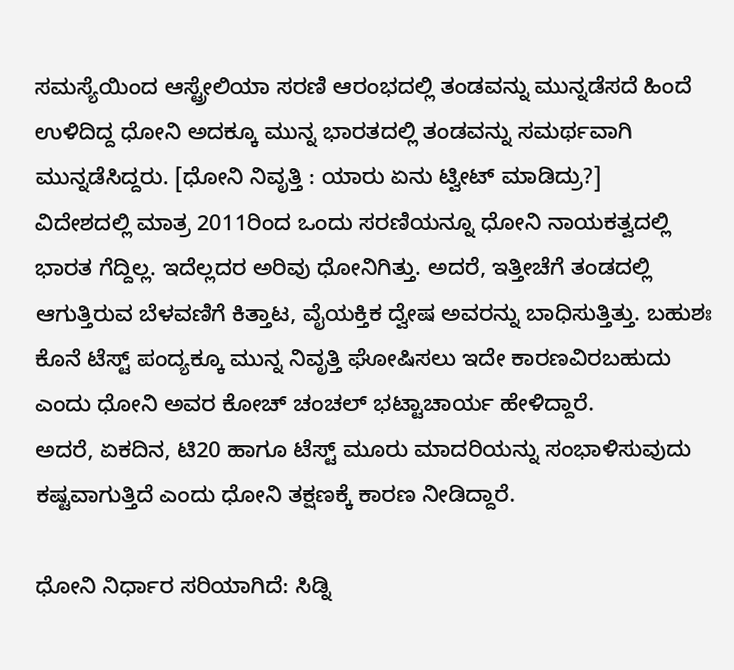ಸಮಸ್ಯೆಯಿಂದ ಆಸ್ಟ್ರೇಲಿಯಾ ಸರಣಿ ಆರಂಭದಲ್ಲಿ ತಂಡವನ್ನು ಮುನ್ನಡೆಸದೆ ಹಿಂದೆ ಉಳಿದಿದ್ದ ಧೋನಿ ಅದಕ್ಕೂ ಮುನ್ನ ಭಾರತದಲ್ಲಿ ತಂಡವನ್ನು ಸಮರ್ಥವಾಗಿ ಮುನ್ನಡೆಸಿದ್ದರು. [ಧೋನಿ ನಿವೃತ್ತಿ : ಯಾರು ಏನು ಟ್ವೀಟ್ ಮಾಡಿದ್ರು?]
ವಿದೇಶದಲ್ಲಿ ಮಾತ್ರ 2011ರಿಂದ ಒಂದು ಸರಣಿಯನ್ನೂ ಧೋನಿ ನಾಯಕತ್ವದಲ್ಲಿ ಭಾರತ ಗೆದ್ದಿಲ್ಲ. ಇದೆಲ್ಲದರ ಅರಿವು ಧೋನಿಗಿತ್ತು. ಅದರೆ, ಇತ್ತೀಚೆಗೆ ತಂಡದಲ್ಲಿ ಆಗುತ್ತಿರುವ ಬೆಳವಣಿಗೆ ಕಿತ್ತಾಟ, ವೈಯಕ್ತಿಕ ದ್ವೇಷ ಅವರನ್ನು ಬಾಧಿಸುತ್ತಿತ್ತು. ಬಹುಶಃ ಕೊನೆ ಟೆಸ್ಟ್ ಪಂದ್ಯಕ್ಕೂ ಮುನ್ನ ನಿವೃತ್ತಿ ಘೋಷಿಸಲು ಇದೇ ಕಾರಣವಿರಬಹುದು ಎಂದು ಧೋನಿ ಅವರ ಕೋಚ್ ಚಂಚಲ್ ಭಟ್ಟಾಚಾರ್ಯ ಹೇಳಿದ್ದಾರೆ.
ಅದರೆ, ಏಕದಿನ, ಟಿ20 ಹಾಗೂ ಟೆಸ್ಟ್ ಮೂರು ಮಾದರಿಯನ್ನು ಸಂಭಾಳಿಸುವುದು ಕಷ್ಟವಾಗುತ್ತಿದೆ ಎಂದು ಧೋನಿ ತಕ್ಷಣಕ್ಕೆ ಕಾರಣ ನೀಡಿದ್ದಾರೆ.

ಧೋನಿ ನಿರ್ಧಾರ ಸರಿಯಾಗಿದೆ: ಸಿಡ್ನಿ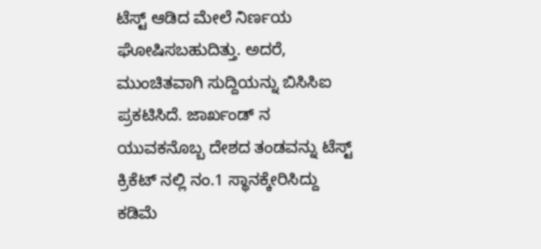ಟೆಸ್ಟ್ ಆಡಿದ ಮೇಲೆ ನಿರ್ಣಯ ಘೋಷಿಸಬಹುದಿತ್ತು. ಅದರೆ, ಮುಂಚಿತವಾಗಿ ಸುದ್ದಿಯನ್ನು ಬಿಸಿಸಿಐ ಪ್ರಕಟಿಸಿದೆ. ಜಾರ್ಖಂಡ್ ನ ಯುವಕನೊಬ್ಬ ದೇಶದ ತಂಡವನ್ನು ಟೆಸ್ಟ್ ಕ್ರಿಕೆಟ್ ನಲ್ಲಿ ನಂ.1 ಸ್ಥಾನಕ್ಕೇರಿಸಿದ್ದು ಕಡಿಮೆ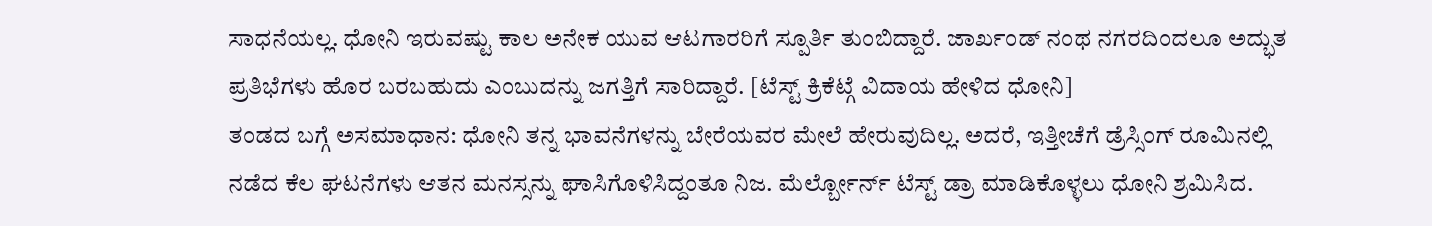ಸಾಧನೆಯಲ್ಲ. ಧೋನಿ ಇರುವಷ್ಟು ಕಾಲ ಅನೇಕ ಯುವ ಆಟಗಾರರಿಗೆ ಸ್ಪೂರ್ತಿ ತುಂಬಿದ್ದಾರೆ. ಜಾರ್ಖಂಡ್ ನಂಥ ನಗರದಿಂದಲೂ ಅದ್ಭುತ ಪ್ರತಿಭೆಗಳು ಹೊರ ಬರಬಹುದು ಎಂಬುದನ್ನು ಜಗತ್ತಿಗೆ ಸಾರಿದ್ದಾರೆ. [ಟೆಸ್ಟ್ ಕ್ರಿಕೆಟ್ಗೆ ವಿದಾಯ ಹೇಳಿದ ಧೋನಿ]
ತಂಡದ ಬಗ್ಗೆ ಅಸಮಾಧಾನ: ಧೋನಿ ತನ್ನ ಭಾವನೆಗಳನ್ನು ಬೇರೆಯವರ ಮೇಲೆ ಹೇರುವುದಿಲ್ಲ. ಅದರೆ, ಇತ್ತೀಚೆಗೆ ಡ್ರೆಸ್ಸಿಂಗ್ ರೂಮಿನಲ್ಲಿ ನಡೆದ ಕೆಲ ಘಟನೆಗಳು ಆತನ ಮನಸ್ಸನ್ನು ಘಾಸಿಗೊಳಿಸಿದ್ದಂತೂ ನಿಜ. ಮೆರ್ಲ್ಬೋರ್ನ್ ಟೆಸ್ಟ್ ಡ್ರಾ ಮಾಡಿಕೊಳ್ಳಲು ಧೋನಿ ಶ್ರಮಿಸಿದ.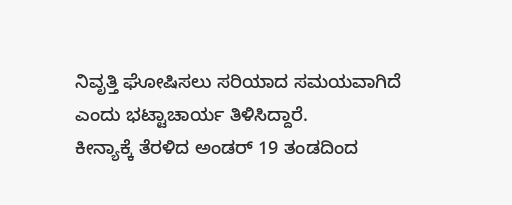ನಿವೃತ್ತಿ ಘೋಷಿಸಲು ಸರಿಯಾದ ಸಮಯವಾಗಿದೆ ಎಂದು ಭಟ್ಟಾಚಾರ್ಯ ತಿಳಿಸಿದ್ದಾರೆ.
ಕೀನ್ಯಾಕ್ಕೆ ತೆರಳಿದ ಅಂಡರ್ 19 ತಂಡದಿಂದ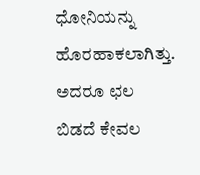ಧೋನಿಯನ್ನು ಹೊರಹಾಕಲಾಗಿತ್ತು. ಅದರೂ ಛಲ ಬಿಡದೆ ಕೇವಲ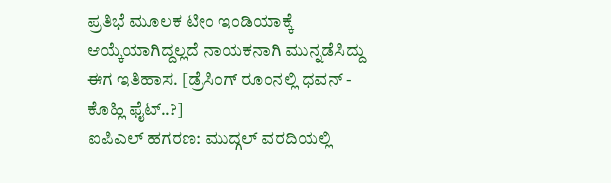ಪ್ರತಿಭೆ ಮೂಲಕ ಟೀಂ ಇಂಡಿಯಾಕ್ಕೆ ಆಯ್ಕೆಯಾಗಿದ್ದಲ್ಲದೆ ನಾಯಕನಾಗಿ ಮುನ್ನಡೆಸಿದ್ದು ಈಗ ಇತಿಹಾಸ. [ಡ್ರೆಸಿಂಗ್ ರೂಂನಲ್ಲಿ ಧವನ್ - ಕೊಹ್ಲಿ ಫೈಟ್..?]
ಐಪಿಎಲ್ ಹಗರಣ: ಮುದ್ಗಲ್ ವರದಿಯಲ್ಲಿ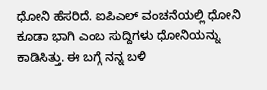ಧೋನಿ ಹೆಸರಿದೆ. ಐಪಿಎಲ್ ವಂಚನೆಯಲ್ಲಿ ಧೋನಿ ಕೂಡಾ ಭಾಗಿ ಎಂಬ ಸುದ್ದಿಗಳು ಧೋನಿಯನ್ನು ಕಾಡಿಸಿತ್ತು. ಈ ಬಗ್ಗೆ ನನ್ನ ಬಳಿ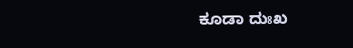ಕೂಡಾ ದುಃಖ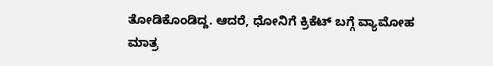ತೋಡಿಕೊಂಡಿದ್ದ. ಆದರೆ, ಧೋನಿಗೆ ಕ್ರಿಕೆಟ್ ಬಗ್ಗೆ ವ್ಯಾಮೋಹ ಮಾತ್ರ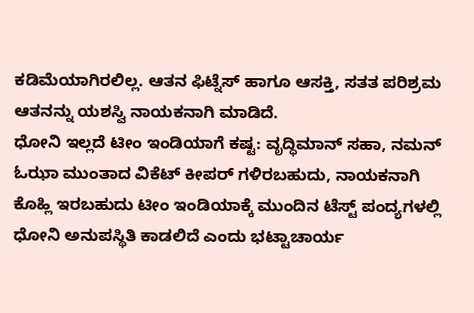ಕಡಿಮೆಯಾಗಿರಲಿಲ್ಲ. ಆತನ ಫಿಟ್ನೆಸ್ ಹಾಗೂ ಆಸಕ್ತಿ, ಸತತ ಪರಿಶ್ರಮ ಆತನನ್ನು ಯಶಸ್ವಿ ನಾಯಕನಾಗಿ ಮಾಡಿದೆ.
ಧೋನಿ ಇಲ್ಲದೆ ಟೀಂ ಇಂಡಿಯಾಗೆ ಕಷ್ಟ: ವೃದ್ಧಿಮಾನ್ ಸಹಾ, ನಮನ್ ಓಝಾ ಮುಂತಾದ ವಿಕೆಟ್ ಕೀಪರ್ ಗಳಿರಬಹುದು, ನಾಯಕನಾಗಿ ಕೊಹ್ಲಿ ಇರಬಹುದು ಟೀಂ ಇಂಡಿಯಾಕ್ಕೆ ಮುಂದಿನ ಟೆಸ್ಟ್ ಪಂದ್ಯಗಳಲ್ಲಿ ಧೋನಿ ಅನುಪಸ್ಥಿತಿ ಕಾಡಲಿದೆ ಎಂದು ಭಟ್ಟಾಚಾರ್ಯ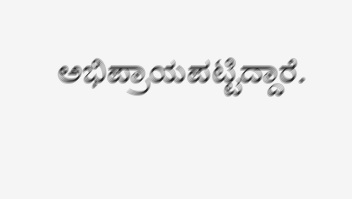ಅಭಿಪ್ರಾಯಪಟ್ಟಿದ್ದಾರೆ.